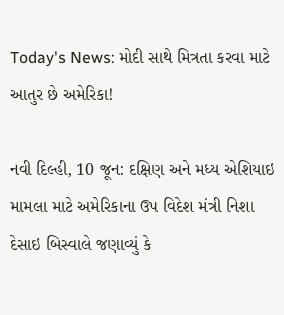Today's News: મોદી સાથે મિત્રતા કરવા માટે આતુર છે અમેરિકા!

નવી દિલ્હી, 10 જૂન: દક્ષિણ અને મધ્ય એશિયાઇ મામલા માટે અમેરિકાના ઉપ વિદેશ મંત્રી નિશા દેસાઇ બિસ્વાલે જણાવ્યું કે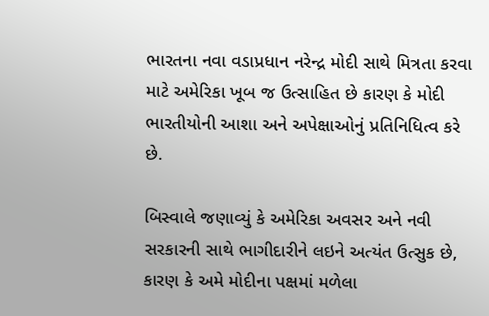ભારતના નવા વડાપ્રધાન નરેન્દ્ર મોદી સાથે મિત્રતા કરવા માટે અમેરિકા ખૂબ જ ઉત્સાહિત છે કારણ કે મોદી ભારતીયોની આશા અને અપેક્ષાઓનું પ્રતિનિધિત્વ કરે છે.

બિસ્વાલે જણાવ્યું કે અમેરિકા અવસર અને નવી સરકારની સાથે ભાગીદારીને લઇને અત્યંત ઉત્સુક છે, કારણ કે અમે મોદીના પક્ષમાં મળેલા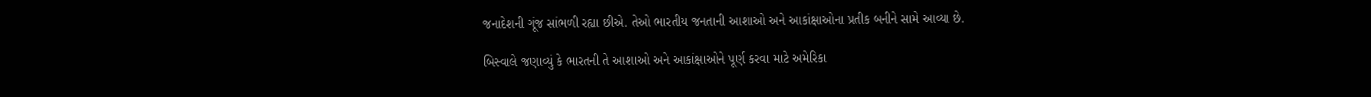જનાદેશની ગૂંજ સાંભળી રહ્યા છીએ. તેઓ ભારતીય જનતાની આશાઓ અને આકાંક્ષાઓના પ્રતીક બનીને સામે આવ્યા છે.

બિસ્વાલે જણાવ્યું કે ભારતની તે આશાઓ અને આકાંક્ષાઓને પૂર્ણ કરવા માટે અમેરિકા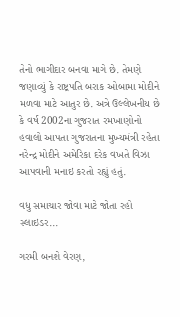તેનો ભાગીદાર બનવા માગે છે. તેમણે જણાવ્યું કે રાષ્ટ્રપતિ બરાક ઓબામા મોદીને મળવા માટે આતુર છે. અત્રે ઉલ્લેખનીય છે કે વર્ષ 2002ના ગુજરાત રમખાણોનો હવાલો આપતા ગુજરાતના મુખ્યમંત્રી રહેતા નરેન્દ્ર મોદીને અમેરિકા દરેક વખતે વિઝા આપવાની મનાઇ કરતો રહ્યું હતું.

વધુ સમાચાર જોવા માટે જોતા રહો સ્લાઇડર...

ગરમી બનશે વેરણ,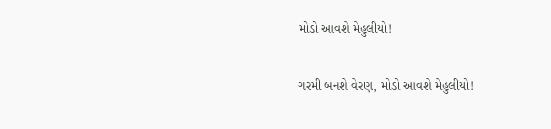મોડો આવશે મેહુલીયો!

ગરમી બનશે વેરણ, મોડો આવશે મેહુલીયો!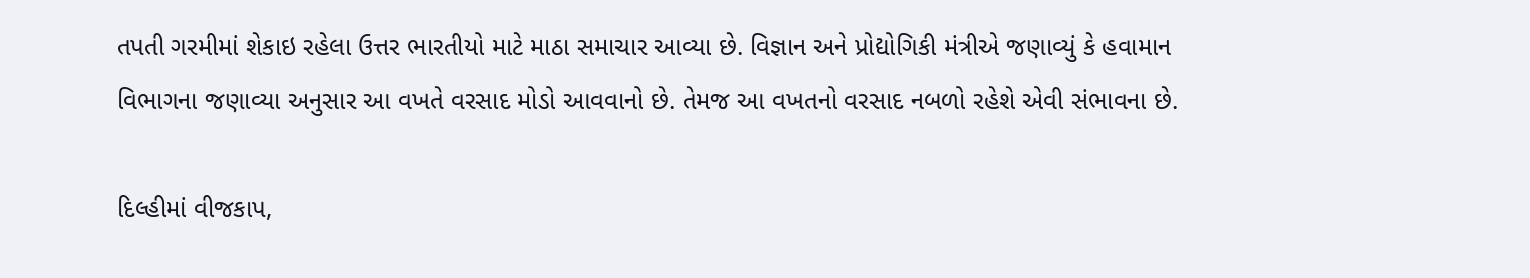તપતી ગરમીમાં શેકાઇ રહેલા ઉત્તર ભારતીયો માટે માઠા સમાચાર આવ્યા છે. વિજ્ઞાન અને પ્રોદ્યોગિકી મંત્રીએ જણાવ્યું કે હવામાન વિભાગના જણાવ્યા અનુસાર આ વખતે વરસાદ મોડો આવવાનો છે. તેમજ આ વખતનો વરસાદ નબળો રહેશે એવી સંભાવના છે.

દિલ્હીમાં વીજકાપ,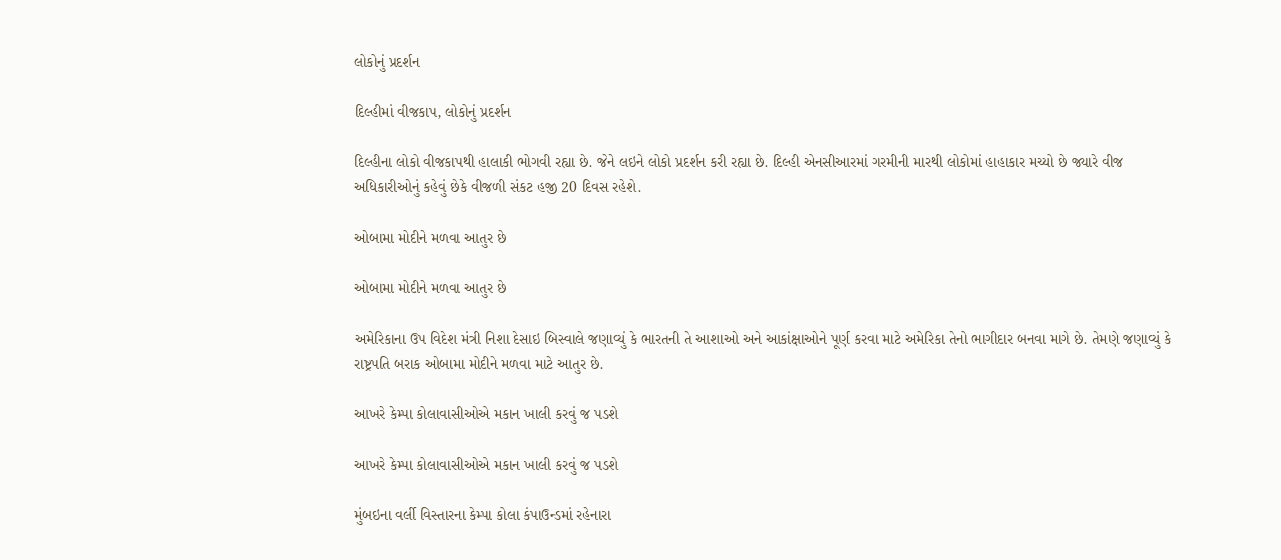લોકોનું પ્રદર્શન

દિલ્હીમાં વીજકાપ, લોકોનું પ્રદર્શન

દિલ્હીના લોકો વીજકાપથી હાલાકી ભોગવી રહ્યા છે. જેને લઇને લોકો પ્રદર્શન કરી રહ્યા છે. દિલ્હી એનસીઆરમાં ગરમીની મારથી લોકોમાં હાહાકાર મચ્યો છે જ્યારે વીજ અધિકારીઓનું કહેવું છેકે વીજળી સંકટ હજી 20 દિવસ રહેશે.

ઓબામા મોદીને મળવા આતુર છે

ઓબામા મોદીને મળવા આતુર છે

અમેરિકાના ઉપ વિદેશ મંત્રી નિશા દેસાઇ બિસ્વાલે જણાવ્યું કે ભારતની તે આશાઓ અને આકાંક્ષાઓને પૂર્ણ કરવા માટે અમેરિકા તેનો ભાગીદાર બનવા માગે છે. તેમણે જણાવ્યું કે રાષ્ટ્રપતિ બરાક ઓબામા મોદીને મળવા માટે આતુર છે.

આખરે કેમ્પા કોલાવાસીઓએ મકાન ખાલી કરવું જ પડશે

આખરે કેમ્પા કોલાવાસીઓએ મકાન ખાલી કરવું જ પડશે

મુંબઇના વર્લી વિસ્તારના કેમ્પા કોલા કંપાઉન્ડમાં રહેનારા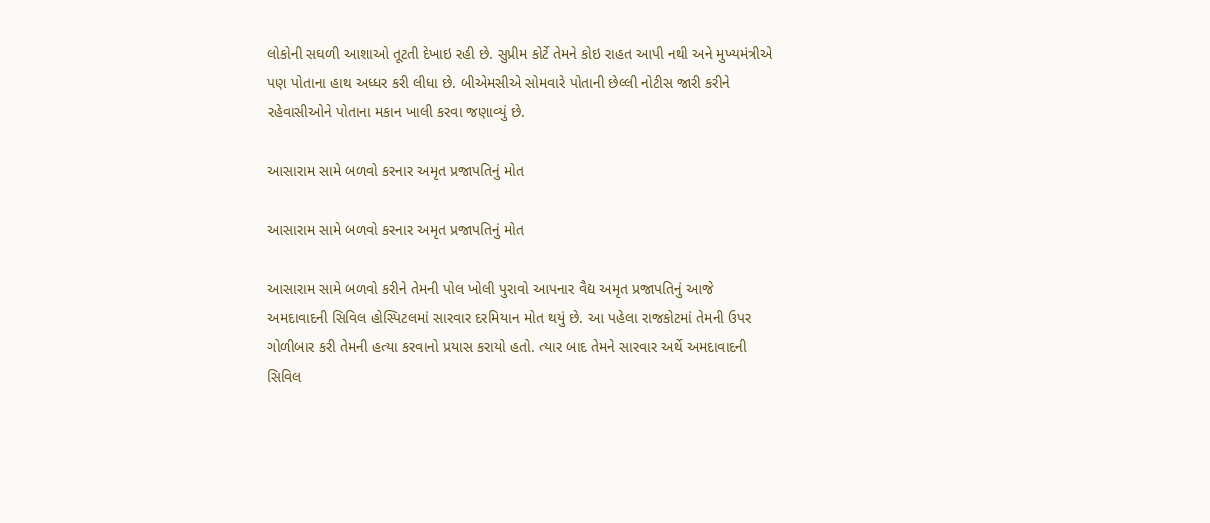લોકોની સઘળી આશાઓ તૂટતી દેખાઇ રહી છે. સુપ્રીમ કોર્ટે તેમને કોઇ રાહત આપી નથી અને મુખ્યમંત્રીએ પણ પોતાના હાથ અધ્ધર કરી લીધા છે. બીએમસીએ સોમવારે પોતાની છેલ્લી નોટીસ જારી કરીને રહેવાસીઓને પોતાના મકાન ખાલી કરવા જણાવ્યું છે.

આસારામ સામે બળવો કરનાર અમૃત પ્રજાપતિનું મોત

આસારામ સામે બળવો કરનાર અમૃત પ્રજાપતિનું મોત

આસારામ સામે બળવો કરીને તેમની પોલ ખોલી પુરાવો આપનાર વૈદ્ય અમૃત પ્રજાપતિનું આજે અમદાવાદની સિવિલ હોસ્પિટલમાં સારવાર દરમિયાન મોત થયું છે. આ પહેલા રાજકોટમાં તેમની ઉપર ગોળીબાર કરી તેમની હત્યા કરવાનો પ્રયાસ કરાયો હતો. ત્યાર બાદ તેમને સારવાર અર્થે અમદાવાદની સિવિલ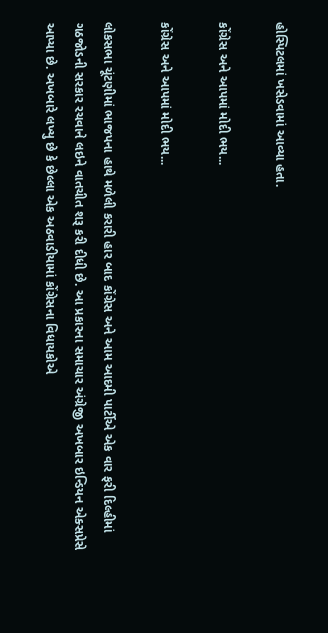હોસ્પિટલમાં ખસેડવામાં આવ્યા હતા.

કોંગ્રેસ અને આપમાં મોદી ભય...

કોંગ્રેસ અને આપમાં મોદી ભય...

લોકસભા ચૂંટણીમાં ભાજપના હાથે મળેલી કરારી હાર બાદ કોંગ્રેસ અને આમ આદમી પાર્ટીએ એક વાર ફરી દિલ્હીમાં ગઠજોડની સરકાર રચવાને લઇને વાતચીત શરૂ કરી દીધી છે. આ પ્રકારના સમાચાર અંગ્રેજી અખબાર ઇન્ડિયન એક્સપ્રેસે આપ્યા છે. અખબારે લખ્યુ છે કે છેલ્લા એક અઠવાડીયામાં કોંગ્રેસના વિધાયકોએ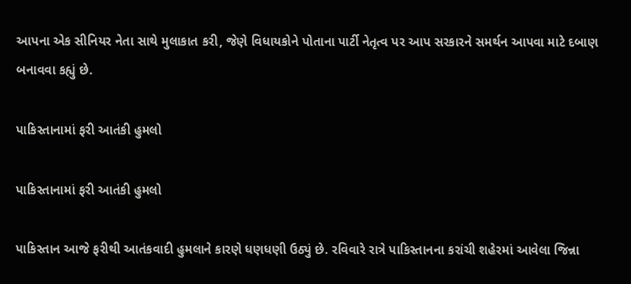આપના એક સીનિયર નેતા સાથે મુલાકાત કરી, જેણે વિધાયકોને પોતાના પાર્ટી નેતૃત્વ પર આપ સરકારને સમર્થન આપવા માટે દબાણ બનાવવા કહ્યું છે.

પાકિસ્તાનામાં ફરી આતંકી હુમલો

પાકિસ્તાનામાં ફરી આતંકી હુમલો

પાકિસ્તાન આજે ફરીથી આતંકવાદી હુમલાને કારણે ધણધણી ઉઠ્યું છે. રવિવારે રાત્રે પાકિસ્તાનના કરાંચી શહેરમાં આવેલા જિન્ના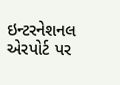ઇન્ટરનેશનલ એરપોર્ટ પર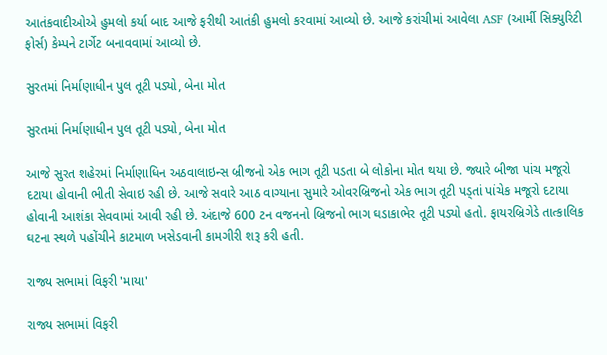આતંકવાદીઓએ હુમલો કર્યા બાદ આજે ફરીથી આતંકી હુમલો કરવામાં આવ્યો છે. આજે કરાંચીમાં આવેલા ASF (આર્મી સિક્યુરિટી ફોર્સ) કેમ્પને ટાર્ગેટ બનાવવામાં આવ્યો છે.

સુરતમાં નિર્માણાધીન પુલ તૂટી પડ્યો, બેના મોત

સુરતમાં નિર્માણાધીન પુલ તૂટી પડ્યો, બેના મોત

આજે સુરત શહેરમાં નિર્માણાધિન અઠવાલાઇન્સ બ્રીજનો એક ભાગ તૂટી પડતા બે લોકોના મોત થયા છે. જ્યારે બીજા પાંચ મજૂરો દટાયા હોવાની ભીતી સેવાઇ રહી છે. આજે સવારે આઠ વાગ્યાના સુમારે ઓવરબ્રિજનો એક ભાગ તૂટી પડ્તાં પાંચેક મજૂરો દટાયા હોવાની આશંકા સેવવામાં આવી રહી છે. અંદાજે 600 ટન વજનનો બ્રિજનો ભાગ ઘડાકાભેર તૂટી પડ્યો હતો. ફાયરબ્રિગેડે તાત્કાલિક ઘટના સ્થળે પહોંચીને કાટમાળ ખસેડવાની કામગીરી શરૂ કરી હતી.

રાજ્ય સભામાં વિફરી 'માયા'

રાજ્ય સભામાં વિફરી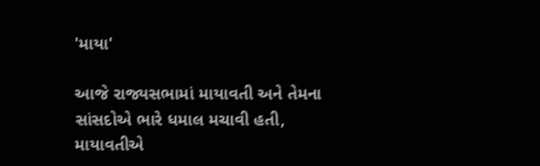'માયા'

આજે રાજ્યસભામાં માયાવતી અને તેમના સાંસદોએ ભારે ધમાલ મચાવી હતી, માયાવતીએ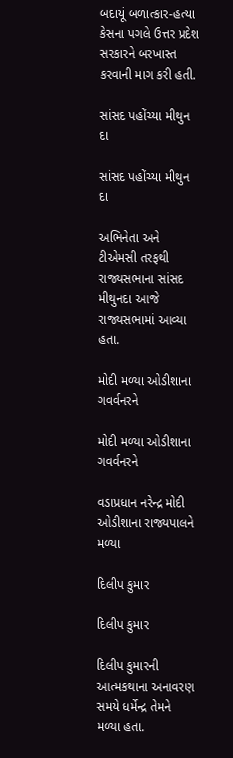બદાયૂં બળાત્કાર-હત્યા કેસના પગલે ઉત્તર પ્રદેશ સરકારને બરખાસ્ત કરવાની માગ કરી હતી.

સાંસદ પહોંચ્યા મીથુન દા

સાંસદ પહોંચ્યા મીથુન દા

અભિનેતા અને ટીએમસી તરફથી રાજ્યસભાના સાંસદ મીથુનદા આજે રાજ્યસભામાં આવ્યા હતા.

મોદી મળ્યા ઓડીશાના ગવર્વનરને

મોદી મળ્યા ઓડીશાના ગવર્વનરને

વડાપ્રધાન નરેન્દ્ર મોદી ઓડીશાના રાજ્યપાલને મળ્યા

દિલીપ કુમાર

દિલીપ કુમાર

દિલીપ કુમારની આત્મકથાના અનાવરણ સમયે ધર્મેન્દ્ર તેમને મળ્યા હતા.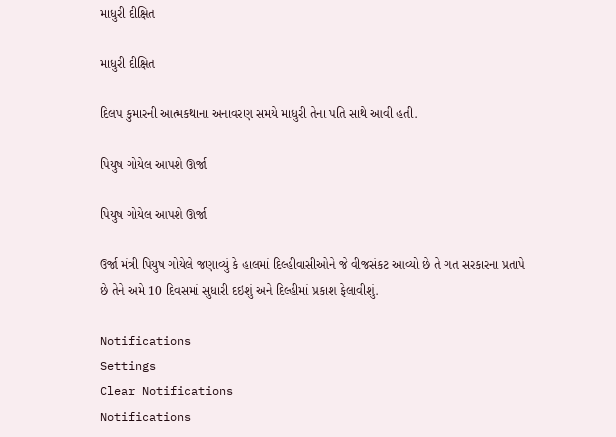માધુરી દીક્ષિત

માધુરી દીક્ષિત

દિલપ કુમારની આત્મકથાના અનાવરણ સમયે માધુરી તેના પતિ સાથે આવી હતી.

પિયુષ ગોયેલ આપશે ઊર્જા

પિયુષ ગોયેલ આપશે ઊર્જા

ઉર્જા મંત્રી પિયુષ ગોયેલે જણાવ્યું કે હાલમાં દિલ્હીવાસીઓને જે વીજસંકટ આવ્યો છે તે ગત સરકારના પ્રતાપે છે તેને અમે 10 દિવસમાં સુધારી દઇશું અને દિલ્હીમાં પ્રકાશ ફેલાવીશું.

Notifications
Settings
Clear Notifications
Notifications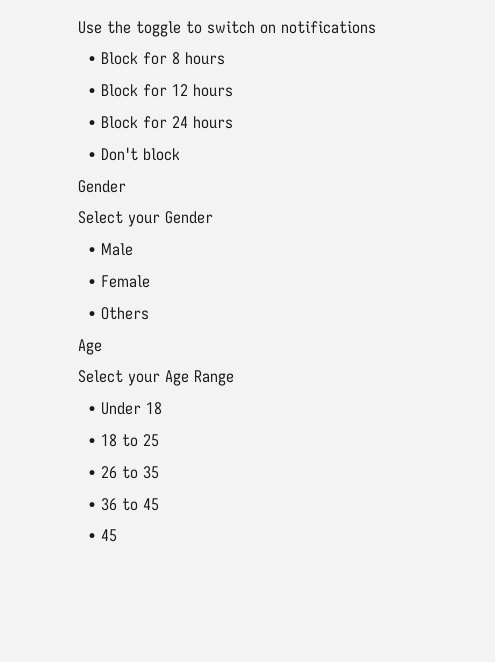Use the toggle to switch on notifications
  • Block for 8 hours
  • Block for 12 hours
  • Block for 24 hours
  • Don't block
Gender
Select your Gender
  • Male
  • Female
  • Others
Age
Select your Age Range
  • Under 18
  • 18 to 25
  • 26 to 35
  • 36 to 45
  • 45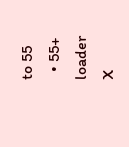to 55
  • 55+
loader
X